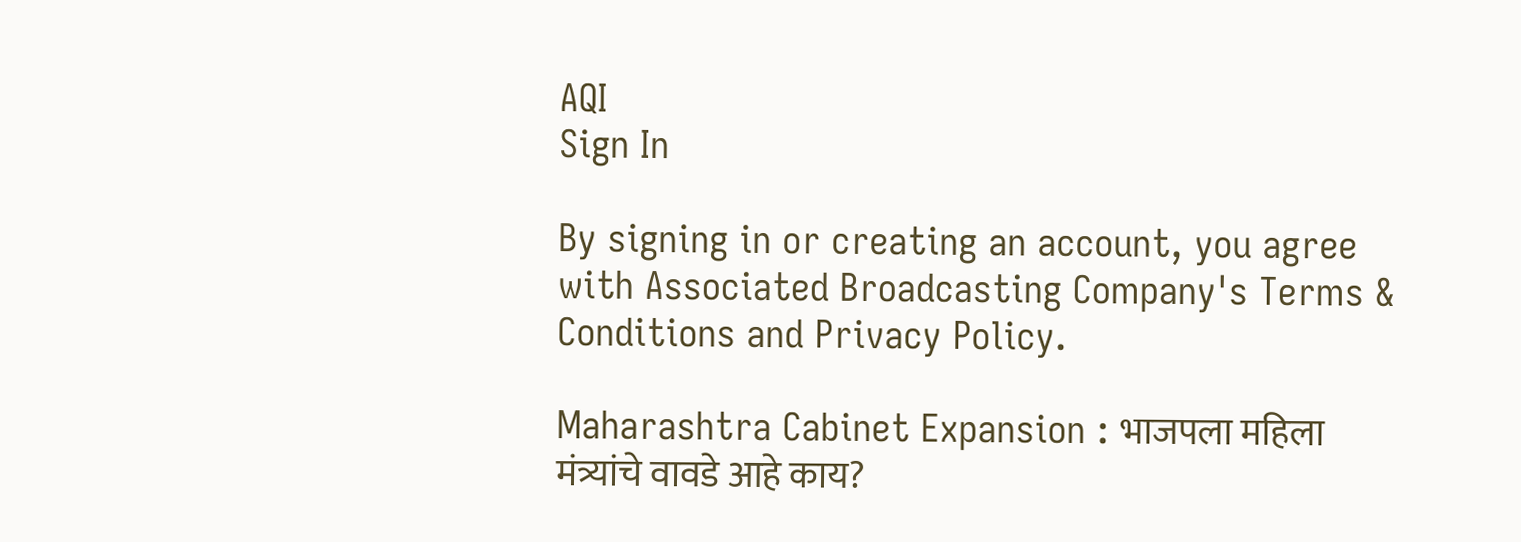AQI
Sign In

By signing in or creating an account, you agree with Associated Broadcasting Company's Terms & Conditions and Privacy Policy.

Maharashtra Cabinet Expansion : भाजपला महिला मंत्र्यांचे वावडे आहे काय?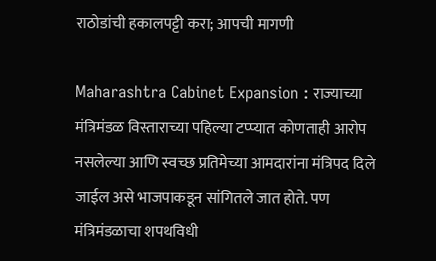राठोडांची हकालपट्टी करा; आपची मागणी

Maharashtra Cabinet Expansion : राज्याच्या मंत्रिमंडळ विस्ताराच्या पहिल्या टप्प्यात कोणताही आरोप नसलेल्या आणि स्वच्छ प्रतिमेच्या आमदारांना मंत्रिपद दिले जाईल असे भाजपाकडून सांगितले जात होते. पण मंत्रिमंडळाचा शपथविधी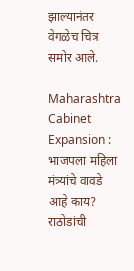झाल्यानंतर वेगळेच चित्र समोर आले.

Maharashtra Cabinet Expansion : भाजपला महिला मंत्र्यांचे वावडे आहे काय? राठोडांची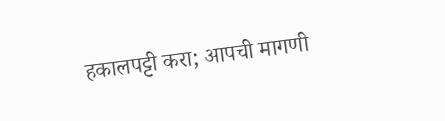हकालपट्टी करा; आपची मागणी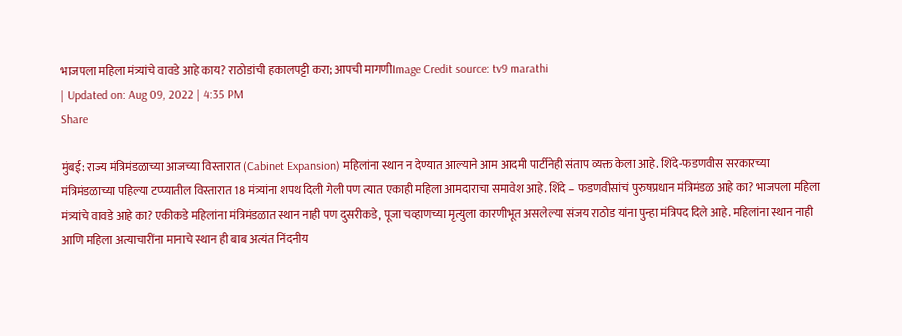भाजपला महिला मंत्र्यांचे वावडे आहे काय? राठोडांची हकालपट्टी करा; आपची मागणीImage Credit source: tv9 marathi
| Updated on: Aug 09, 2022 | 4:35 PM
Share

मुंबई: राज्य मंत्रिमंडळाच्या आजच्या विस्तारात (Cabinet Expansion) महिलांना स्थान न देण्यात आल्याने आम आदमी पार्टीनेही संताप व्यक्त केला आहे. शिंदे-फडणवीस सरकारच्या मंत्रिमंडळाच्या पहिल्या टप्प्यातील विस्तारात 18 मंत्र्यांना शपथ दिली गेली पण त्यात एकाही महिला आमदाराचा समावेश आहे. शिंदे – फडणवीसांचं पुरुषप्रधान मंत्रिमंडळ आहे का? भाजपला महिला मंत्र्यांचे वावडे आहे का? एकीकडे महिलांना मंत्रिमंडळात स्थान नाही पण दुसरीकडे, पूजा चव्हाणच्या मृत्युला कारणीभूत असलेल्या संजय राठोड यांना पुन्हा मंत्रिपद दिले आहे. महिलांना स्थान नाही आणि महिला अत्याचारींना मानाचे स्थान ही बाब अत्यंत निंदनीय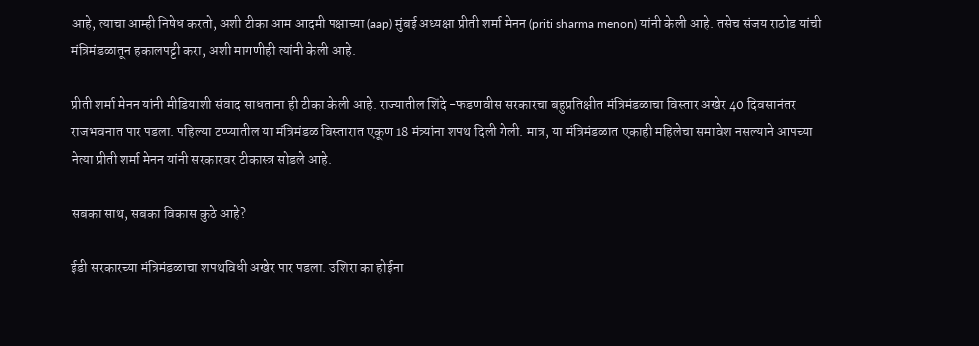आहे, त्याचा आम्ही निषेध करतो, अशी टीका आम आदमी पक्षाच्या (aap) मुंबई अध्यक्षा प्रीती शर्मा मेनन (priti sharma menon) यांनी केली आहे. तसेच संजय राठोड यांची मंत्रिमंडळातून हकालपट्टी करा, अशी मागणीही त्यांनी केली आहे.

प्रीती शर्मा मेनन यांनी मीडियाशी संवाद साधताना ही टीका केली आहे. राज्यातील शिंदे -फडणवीस सरकारचा बहुप्रतिक्षीत मंत्रिमंडळाचा विस्तार अखेर 40 दिवसानंतर राजभवनात पार पडला. पहिल्या टप्प्यातील या मंत्रिमंडळ विस्तारात एकूण 18 मंत्र्यांना शपथ दिली गेली. मात्र, या मंत्रिमंडळात एकाही महिलेचा समावेश नसल्याने आपच्या नेत्या प्रीती शर्मा मेनन यांनी सरकारवर टीकास्त्र सोडले आहे.

सबका साथ, सबका विकास कुठे आहे?

ईडी सरकारच्या मंत्रिमंडळाचा शपथविधी अखेर पार पडला. उशिरा का होईना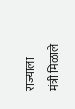राज्याला मंत्री मिळाले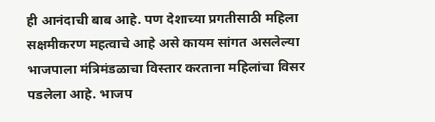ही आनंदाची बाब आहे. पण देशाच्या प्रगतीसाठी महिला सक्षमीकरण महत्वाचे आहे असे कायम सांगत असलेल्या भाजपाला मंत्रिमंडळाचा विस्तार करताना महिलांचा विसर पडलेला आहे. भाजप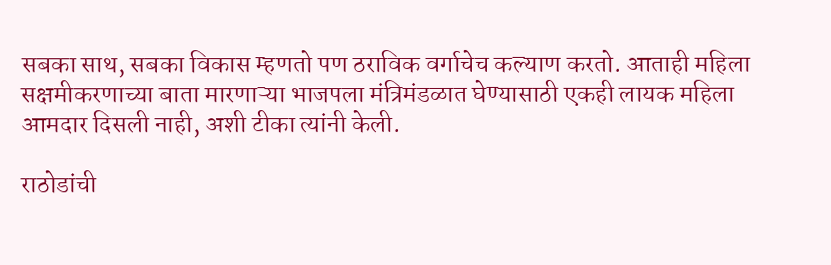सबका साथ, सबका विकास म्हणतो पण ठराविक वर्गाचेच कल्याण करतो. आताही महिला सक्षमीकरणाच्या बाता मारणाऱ्या भाजपला मंत्रिमंडळात घेण्यासाठी एकही लायक महिला आमदार दिसली नाही, अशी टीका त्यांनी केली.

राठोडांची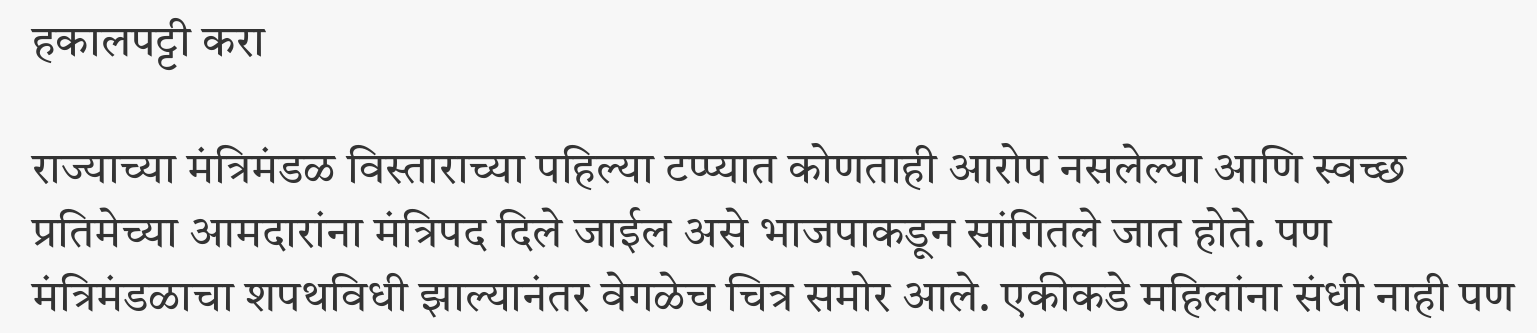हकालपट्टी करा

राज्याच्या मंत्रिमंडळ विस्ताराच्या पहिल्या टप्प्यात कोणताही आरोप नसलेल्या आणि स्वच्छ प्रतिमेच्या आमदारांना मंत्रिपद दिले जाईल असे भाजपाकडून सांगितले जात होते. पण मंत्रिमंडळाचा शपथविधी झाल्यानंतर वेगळेच चित्र समोर आले. एकीकडे महिलांना संधी नाही पण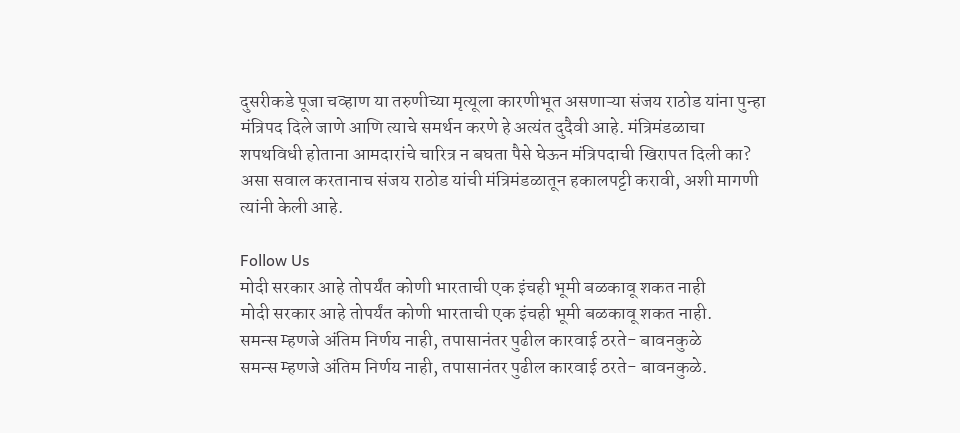दुसरीकडे पूजा चव्हाण या तरुणीच्या मृत्यूला कारणीभूत असणाऱ्या संजय राठोड यांना पुन्हा मंत्रिपद दिले जाणे आणि त्याचे समर्थन करणे हे अत्यंत दुदैवी आहे. मंत्रिमंडळाचा शपथविधी होताना आमदारांचे चारित्र न बघता पैसे घेऊन मंत्रिपदाची खिरापत दिली का? असा सवाल करतानाच संजय राठोड यांची मंत्रिमंडळातून हकालपट्टी करावी, अशी मागणी त्यांनी केली आहे.

Follow Us
मोदी सरकार आहे तोपर्यंत कोणी भारताची एक इंचही भूमी बळकावू शकत नाही
मोदी सरकार आहे तोपर्यंत कोणी भारताची एक इंचही भूमी बळकावू शकत नाही.
समन्स म्हणजे अंतिम निर्णय नाही, तपासानंतर पुढील कारवाई ठरते- बावनकुळे
समन्स म्हणजे अंतिम निर्णय नाही, तपासानंतर पुढील कारवाई ठरते- बावनकुळे.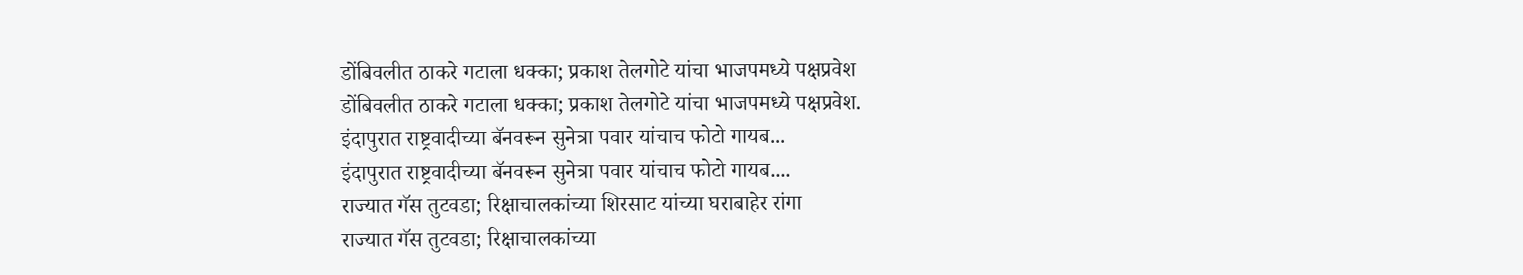डोंबिवलीत ठाकरे गटाला धक्का; प्रकाश तेलगोटे यांचा भाजपमध्ये पक्षप्रवेश
डोंबिवलीत ठाकरे गटाला धक्का; प्रकाश तेलगोटे यांचा भाजपमध्ये पक्षप्रवेश.
इंदापुरात राष्ट्रवादीच्या बॅनवरून सुनेत्रा पवार यांचाच फोटो गायब...
इंदापुरात राष्ट्रवादीच्या बॅनवरून सुनेत्रा पवार यांचाच फोटो गायब....
राज्यात गॅस तुटवडा; रिक्षाचालकांच्या शिरसाट यांच्या घराबाहेर रांगा
राज्यात गॅस तुटवडा; रिक्षाचालकांच्या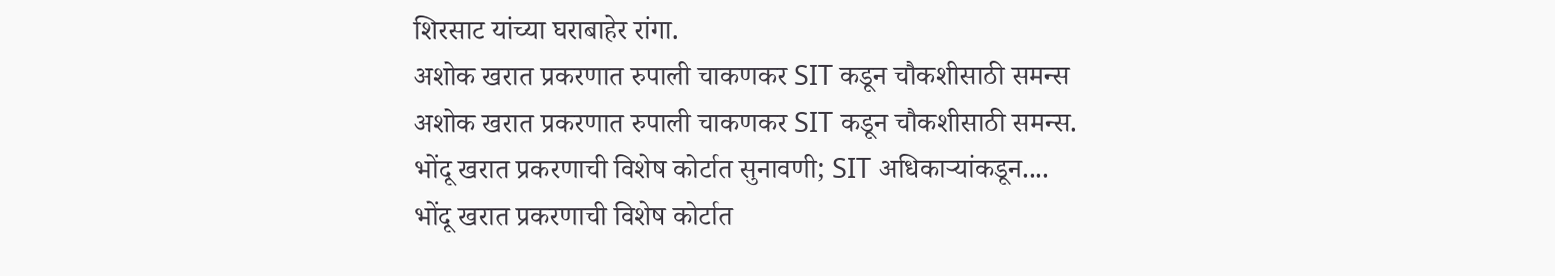शिरसाट यांच्या घराबाहेर रांगा.
अशोक खरात प्रकरणात रुपाली चाकणकर SIT कडून चौकशीसाठी समन्स
अशोक खरात प्रकरणात रुपाली चाकणकर SIT कडून चौकशीसाठी समन्स.
भोंदू खरात प्रकरणाची विशेष कोर्टात सुनावणी; SIT अधिकाऱ्यांकडून....
भोंदू खरात प्रकरणाची विशेष कोर्टात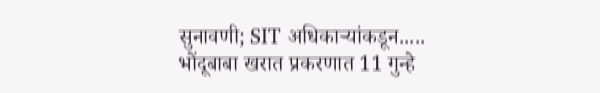सुनावणी; SIT अधिकाऱ्यांकडून.....
भोंदूबाबा खरात प्रकरणात 11 गुन्हे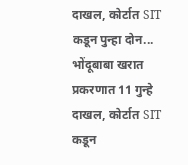दाखल, कोर्टात SIT कडून पुन्हा दोन...
भोंदूबाबा खरात प्रकरणात 11 गुन्हे दाखल, कोर्टात SIT कडून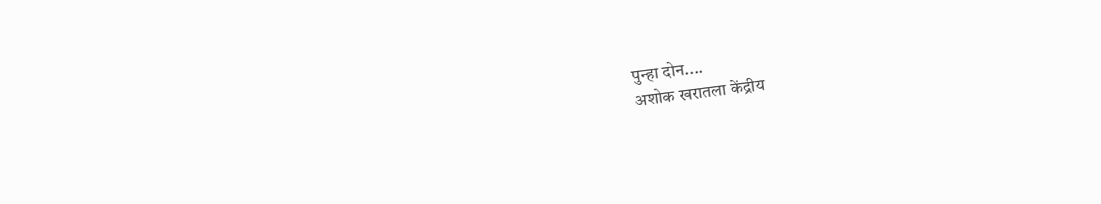पुन्हा दोन....
अशोक खरातला केंद्रीय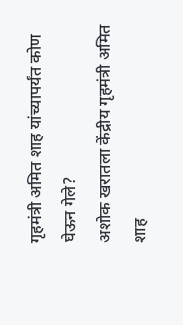गृहमंत्री अमित शाह यांच्यापर्यंत कोण घेऊन गेले?
अशोक खरातला केंद्रीय गृहमंत्री अमित शाह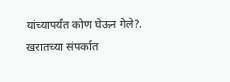यांच्यापर्यंत कोण घेऊन गेले?.
खरातच्या संपर्कात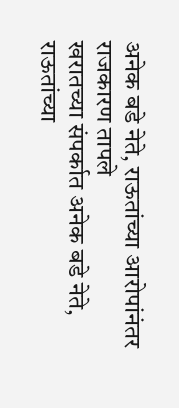अनेक बडे नेते, राऊतांच्या आरोपांनंतर राजकारण तापले
खरातच्या संपर्कात अनेक बडे नेते, राऊतांच्या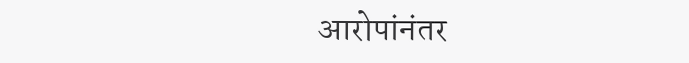आरोपांनंतर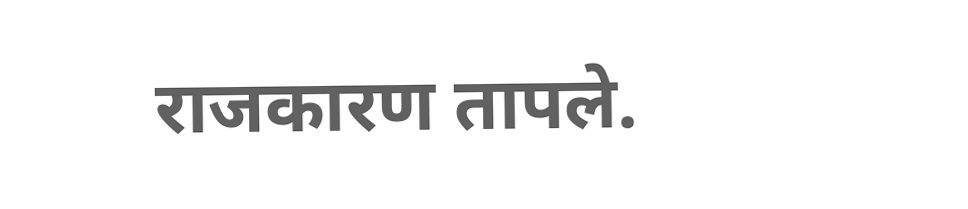राजकारण तापले.